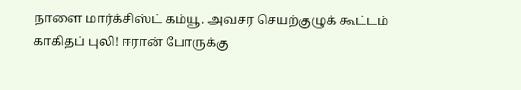நாளை மார்க்சிஸ்ட் கம்யூ. அவசர செயற்குழுக் கூட்டம் காகிதப் புலி! ஈரான் போருக்கு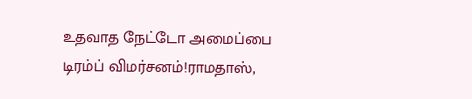உதவாத நேட்டோ அமைப்பை டிரம்ப் விமர்சனம்!ராமதாஸ்,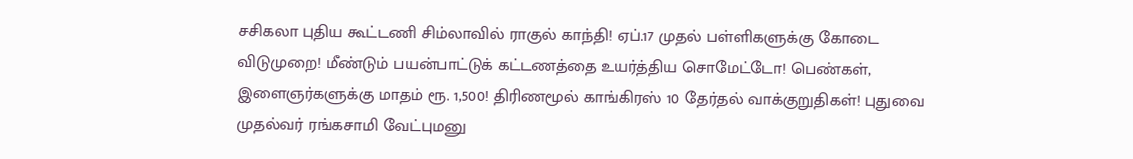சசிகலா புதிய கூட்டணி சிம்லாவில் ராகுல் காந்தி! ஏப்.17 முதல் பள்ளிகளுக்கு கோடை விடுமுறை! மீண்டும் பயன்பாட்டுக் கட்டணத்தை உயர்த்திய சொமேட்டோ! பெண்கள், இளைஞர்களுக்கு மாதம் ரூ. 1,500! திரிணமூல் காங்கிரஸ் 10 தேர்தல் வாக்குறுதிகள்! புதுவை முதல்வர் ரங்கசாமி வேட்புமனு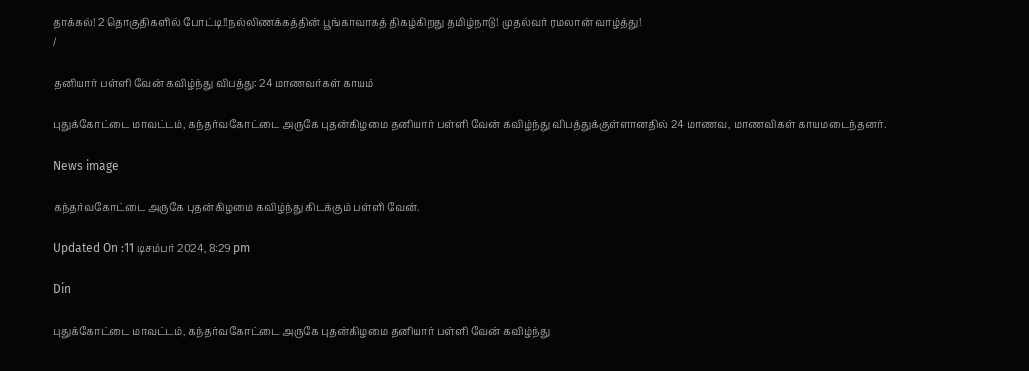தாக்கல்! 2 தொகுதிகளில் போட்டி!!நல்லிணக்கத்தின் பூங்காவாகத் திகழ்கிறது தமிழ்நாடு! முதல்வர் ரமலான் வாழ்த்து!
/

தனியார் பள்ளி வேன் கவிழ்ந்து விபத்து: 24 மாணவர்கள் காயம்

புதுக்கோட்டை மாவட்டம், கந்தர்வகோட்டை அருகே புதன்கிழமை தனியார் பள்ளி வேன் கவிழ்ந்து விபத்துக்குள்ளானதில் 24 மாணவ, மாணவிகள் காயமடைந்தனர்.

News image

கந்தர்வகோட்டை அருகே புதன்கிழமை கவிழ்ந்து கிடக்கும் பள்ளி வேன்.

Updated On :11 டிசம்பர் 2024, 8:29 pm

Din

புதுக்கோட்டை மாவட்டம், கந்தர்வகோட்டை அருகே புதன்கிழமை தனியார் பள்ளி வேன் கவிழ்ந்து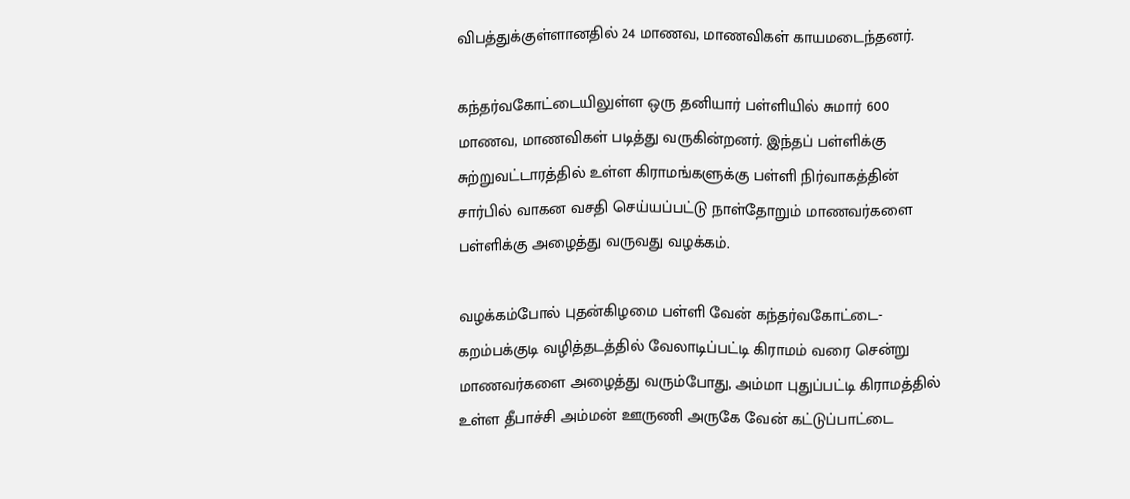விபத்துக்குள்ளானதில் 24 மாணவ, மாணவிகள் காயமடைந்தனர்.

கந்தர்வகோட்டையிலுள்ள ஒரு தனியார் பள்ளியில் சுமார் 600 மாணவ, மாணவிகள் படித்து வருகின்றனர். இந்தப் பள்ளிக்கு சுற்றுவட்டாரத்தில் உள்ள கிராமங்களுக்கு பள்ளி நிர்வாகத்தின் சார்பில் வாகன வசதி செய்யப்பட்டு நாள்தோறும் மாணவர்களை பள்ளிக்கு அழைத்து வருவது வழக்கம்.

வழக்கம்போல் புதன்கிழமை பள்ளி வேன் கந்தர்வகோட்டை-கறம்பக்குடி வழித்தடத்தில் வேலாடிப்பட்டி கிராமம் வரை சென்று மாணவர்களை அழைத்து வரும்போது, அம்மா புதுப்பட்டி கிராமத்தில் உள்ள தீபாச்சி அம்மன் ஊருணி அருகே வேன் கட்டுப்பாட்டை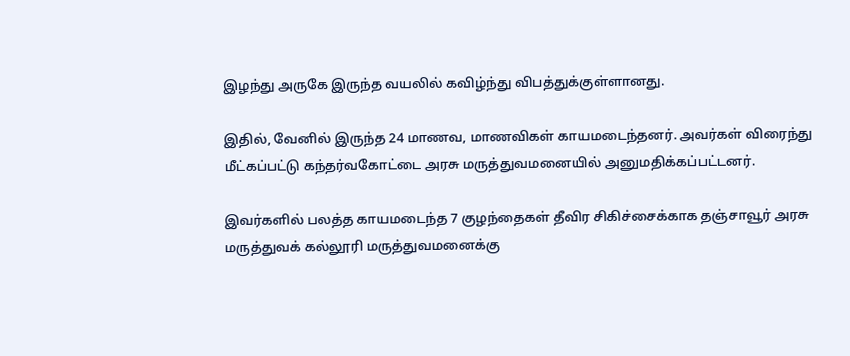இழந்து அருகே இருந்த வயலில் கவிழ்ந்து விபத்துக்குள்ளானது.

இதில், வேனில் இருந்த 24 மாணவ, மாணவிகள் காயமடைந்தனர். அவர்கள் விரைந்து மீட்கப்பட்டு கந்தர்வகோட்டை அரசு மருத்துவமனையில் அனுமதிக்கப்பட்டனர்.

இவர்களில் பலத்த காயமடைந்த 7 குழந்தைகள் தீவிர சிகிச்சைக்காக தஞ்சாவூர் அரசு மருத்துவக் கல்லூரி மருத்துவமனைக்கு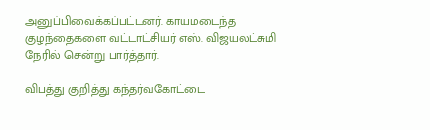அனுப்பிவைக்கப்பட்டனர். காயமடைந்த குழந்தைகளை வட்டாட்சியர் எஸ். விஜயலட்சுமி நேரில் சென்று பார்த்தார்.

விபத்து குறித்து கந்தர்வகோட்டை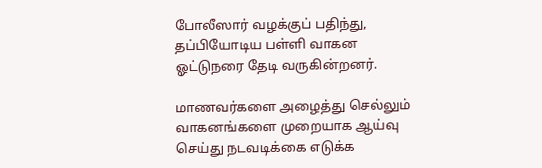போலீஸார் வழக்குப் பதிந்து, தப்பியோடிய பள்ளி வாகன ஓட்டுநரை தேடி வருகின்றனர்.

மாணவர்களை அழைத்து செல்லும் வாகனங்களை முறையாக ஆய்வு செய்து நடவடிக்கை எடுக்க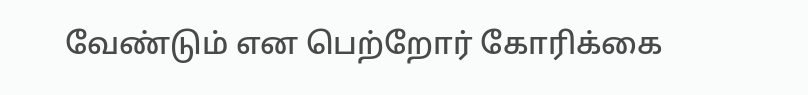வேண்டும் என பெற்றோர் கோரிக்கை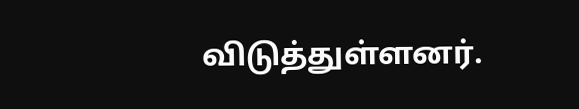விடுத்துள்ளனர்.